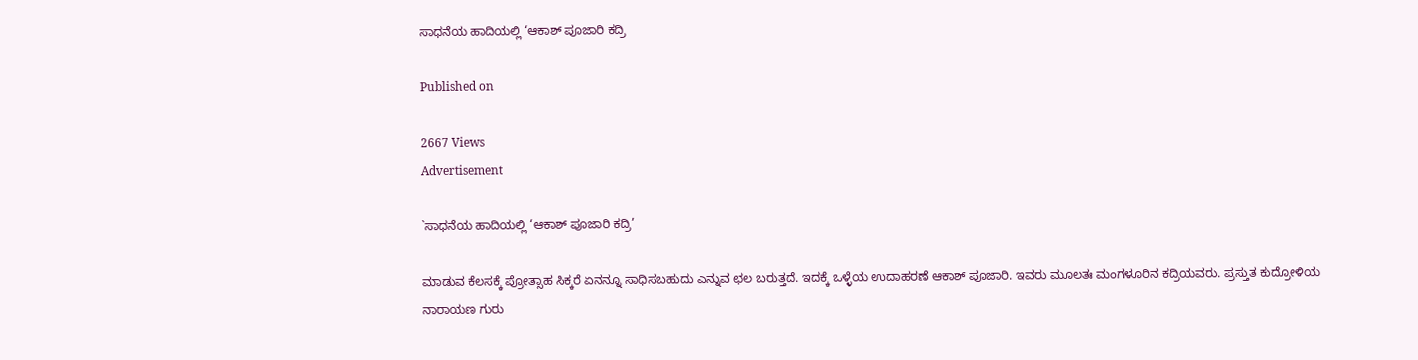ಸಾಧನೆಯ ಹಾದಿಯಲ್ಲಿ ‘ಆಕಾಶ್ ಪೂಜಾರಿ ಕದ್ರಿ

Published on

2667 Views
Advertisement

`ಸಾಧನೆಯ ಹಾದಿಯಲ್ಲಿ ‘ಆಕಾಶ್ ಪೂಜಾರಿ ಕದ್ರಿ’

ಮಾಡುವ ಕೆಲಸಕ್ಕೆ ಪ್ರೋತ್ಸಾಹ ಸಿಕ್ಕರೆ ಏನನ್ನೂ ಸಾಧಿಸಬಹುದು ಎನ್ನುವ ಛಲ ಬರುತ್ತದೆ. ಇದಕ್ಕೆ ಒಳ್ಳೆಯ ಉದಾಹರಣೆ ಆಕಾಶ್ ಪೂಜಾರಿ. ಇವರು ಮೂಲತಃ ಮಂಗಳೂರಿನ ಕದ್ರಿಯವರು. ಪ್ರಸ್ತುತ ಕುದ್ರೋಳಿಯ ನಾರಾಯಣ ಗುರು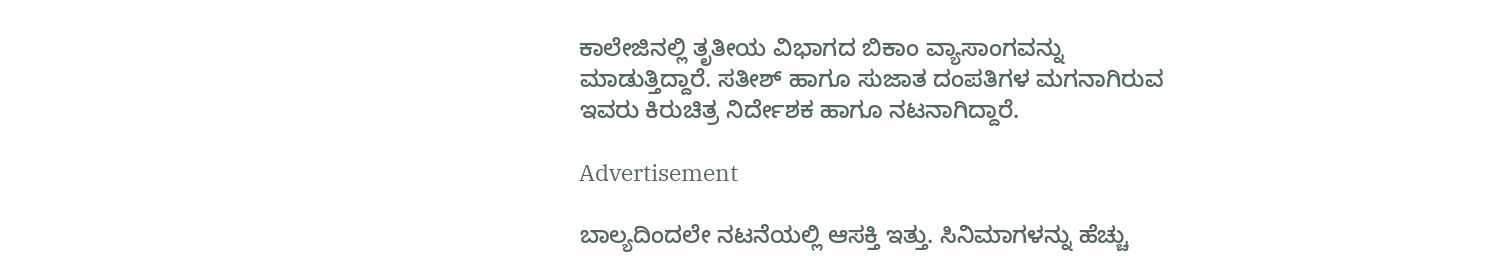ಕಾಲೇಜಿನಲ್ಲಿ ತೃತೀಯ ವಿಭಾಗದ ಬಿಕಾಂ ವ್ಯಾಸಾಂಗವನ್ನು ಮಾಡುತ್ತಿದ್ದಾರೆ. ಸತೀಶ್ ಹಾಗೂ ಸುಜಾತ ದಂಪತಿಗಳ ಮಗನಾಗಿರುವ ಇವರು ಕಿರುಚಿತ್ರ ನಿರ್ದೇಶಕ ಹಾಗೂ ನಟನಾಗಿದ್ದಾರೆ.

Advertisement

ಬಾಲ್ಯದಿಂದಲೇ ನಟನೆಯಲ್ಲಿ ಆಸಕ್ತಿ ಇತ್ತು. ಸಿನಿಮಾಗಳನ್ನು ಹೆಚ್ಚು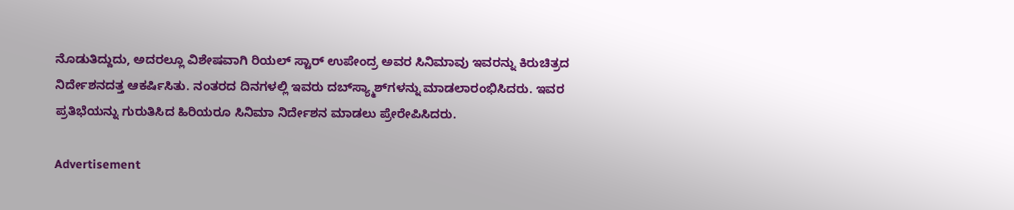ನೊಡುತಿದ್ದುದು, ಅದರಲ್ಲೂ ವಿಶೇಷವಾಗಿ ರಿಯಲ್ ಸ್ಟಾರ್ ಉಪೇಂದ್ರ ಅವರ ಸಿನಿಮಾವು ಇವರನ್ನು ಕಿರುಚಿತ್ರದ ನಿರ್ದೇಶನದತ್ತ ಆಕರ್ಷಿಸಿತು. ನಂತರದ ದಿನಗಳಲ್ಲಿ ಇವರು ದಬ್‍ಸ್ಯ್ಮಾಶ್‍ಗಳನ್ನು ಮಾಡಲಾರಂಭಿಸಿದರು. ಇವರ ಪ್ರತಿಭೆಯನ್ನು ಗುರುತಿಸಿದ ಹಿರಿಯರೂ ಸಿನಿಮಾ ನಿರ್ದೇಶನ ಮಾಡಲು ಪ್ರೇರೇಪಿಸಿದರು.

Advertisement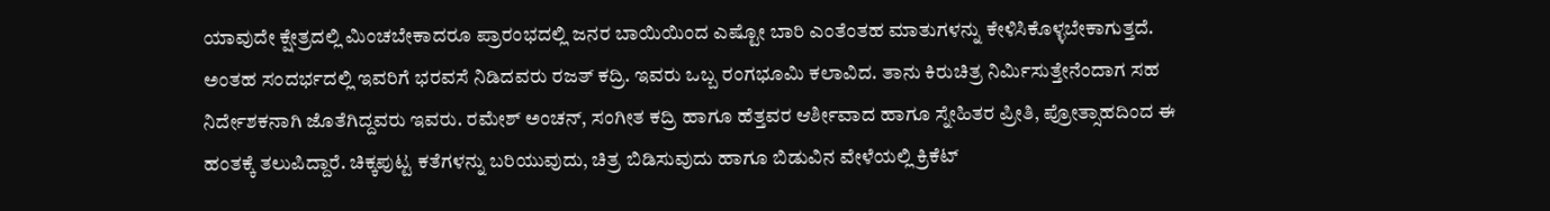ಯಾವುದೇ ಕ್ಷೇತ್ರದಲ್ಲಿ ಮಿಂಚಬೇಕಾದರೂ ಪ್ರಾರಂಭದಲ್ಲಿ ಜನರ ಬಾಯಿಯಿಂದ ಎಷ್ಟೋ ಬಾರಿ ಎಂತೆಂತಹ ಮಾತುಗಳನ್ನು ಕೇಳಿಸಿಕೊಳ್ಳಬೇಕಾಗುತ್ತದೆ. ಅಂತಹ ಸಂದರ್ಭದಲ್ಲಿ ಇವರಿಗೆ ಭರವಸೆ ನಿಡಿದವರು ರಜತ್ ಕದ್ರಿ. ಇವರು ಒಬ್ಬ ರಂಗಭೂಮಿ ಕಲಾವಿದ. ತಾನು ಕಿರುಚಿತ್ರ ನಿರ್ಮಿಸುತ್ತೇನೆಂದಾಗ ಸಹ ನಿರ್ದೇಶಕನಾಗಿ ಜೊತೆಗಿದ್ದವರು ಇವರು. ರಮೇಶ್ ಅಂಚನ್, ಸಂಗೀತ ಕದ್ರಿ ಹಾಗೂ ಹೆತ್ತವರ ಆರ್ಶೀವಾದ ಹಾಗೂ ಸ್ನೇಹಿತರ ಪ್ರೀತಿ, ಪ್ರೋತ್ಸಾಹದಿಂದ ಈ ಹಂತಕ್ಕೆ ತಲುಪಿದ್ದಾರೆ. ಚಿಕ್ಕಪುಟ್ಟ ಕತೆಗಳನ್ನು ಬರಿಯುವುದು, ಚಿತ್ರ ಬಿಡಿಸುವುದು ಹಾಗೂ ಬಿಡುವಿನ ವೇಳೆಯಲ್ಲಿ ಕ್ರಿಕೆಟ್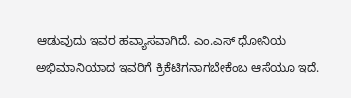ಆಡುವುದು ಇವರ ಹವ್ಯಾಸವಾಗಿದೆ. ಎಂ.ಎಸ್ ಧೋನಿಯ ಅಭಿಮಾನಿಯಾದ ಇವರಿಗೆ ಕ್ರಿಕೆಟಿಗನಾಗಬೇಕೆಂಬ ಆಸೆಯೂ ಇದೆ.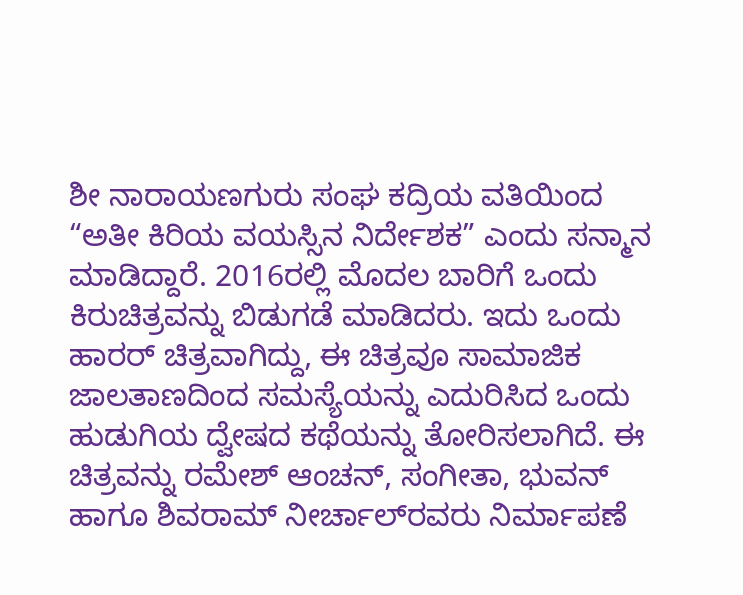ಶೀ ನಾರಾಯಣಗುರು ಸಂಘ ಕದ್ರಿಯ ವತಿಯಿಂದ “ಅತೀ ಕಿರಿಯ ವಯಸ್ಸಿನ ನಿರ್ದೇಶಕ” ಎಂದು ಸನ್ಮಾನ ಮಾಡಿದ್ದಾರೆ. 2016ರಲ್ಲಿ ಮೊದಲ ಬಾರಿಗೆ ಒಂದು ಕಿರುಚಿತ್ರವನ್ನು ಬಿಡುಗಡೆ ಮಾಡಿದರು. ಇದು ಒಂದು ಹಾರರ್ ಚಿತ್ರವಾಗಿದ್ದು, ಈ ಚಿತ್ರವೂ ಸಾಮಾಜಿಕ ಜಾಲತಾಣದಿಂದ ಸಮಸ್ಯೆಯನ್ನು ಎದುರಿಸಿದ ಒಂದು ಹುಡುಗಿಯ ದ್ವೇಷದ ಕಥೆಯನ್ನು ತೋರಿಸಲಾಗಿದೆ. ಈ ಚಿತ್ರವನ್ನು ರಮೇಶ್ ಆಂಚನ್, ಸಂಗೀತಾ, ಭುವನ್ ಹಾಗೂ ಶಿವರಾಮ್ ನೀರ್ಚಾಲ್‍ರವರು ನಿರ್ಮಾಪಣೆ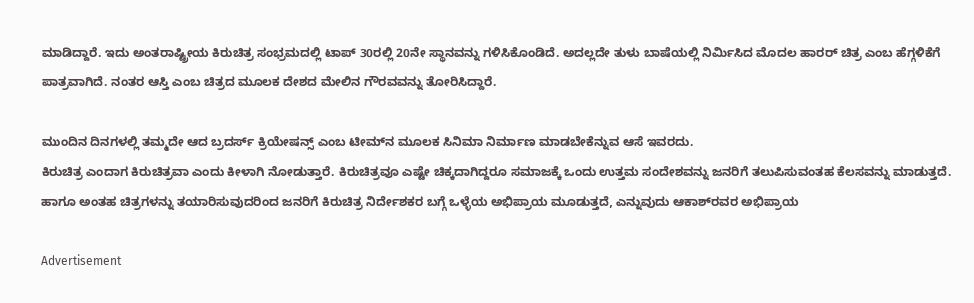ಮಾಡಿದ್ದಾರೆ. ಇದು ಅಂತರಾಷ್ಟ್ರೀಯ ಕಿರುಚಿತ್ರ ಸಂಭ್ರಮದಲ್ಲಿ ಟಾಪ್ 30ರಲ್ಲಿ 20ನೇ ಸ್ಥಾನವನ್ನು ಗಳಿಸಿಕೊಂಡಿದೆ. ಅದಲ್ಲದೇ ತುಳು ಬಾಷೆಯಲ್ಲಿ ನಿರ್ಮಿಸಿದ ಮೊದಲ ಹಾರರ್ ಚಿತ್ರ ಎಂಬ ಹೆಗ್ಗಳಿಕೆಗೆ ಪಾತ್ರವಾಗಿದೆ. ನಂತರ ಆಸ್ತಿ ಎಂಬ ಚಿತ್ರದ ಮೂಲಕ ದೇಶದ ಮೇಲಿನ ಗೌರವವನ್ನು ತೋರಿಸಿದ್ದಾರೆ.

ಮುಂದಿನ ದಿನಗಳಲ್ಲಿ ತಮ್ಮದೇ ಆದ ಬ್ರದರ್ಸ್ ಕ್ರಿಯೇಷನ್ಸ್ ಎಂಬ ಟೀಮ್‍ನ ಮೂಲಕ ಸಿನಿಮಾ ನಿರ್ಮಾಣ ಮಾಡಬೇಕೆನ್ನುವ ಆಸೆ ಇವರದು.
ಕಿರುಚಿತ್ರ ಎಂದಾಗ ಕಿರುಚಿತ್ರವಾ ಎಂದು ಕೀಳಾಗಿ ನೋಡುತ್ತಾರೆ. ಕಿರುಚಿತ್ರವೂ ಎಷ್ಟೇ ಚಿಕ್ಕದಾಗಿದ್ದರೂ ಸಮಾಜಕ್ಕೆ ಒಂದು ಉತ್ತಮ ಸಂದೇಶವನ್ನು ಜನರಿಗೆ ತಲುಪಿಸುವಂತಹ ಕೆಲಸವನ್ನು ಮಾಡುತ್ತದೆ. ಹಾಗೂ ಅಂತಹ ಚಿತ್ರಗಳನ್ನು ತಯಾರಿಸುವುದರಿಂದ ಜನರಿಗೆ ಕಿರುಚಿತ್ರ ನಿರ್ದೇಶಕರ ಬಗ್ಗೆ ಒಳ್ಳೆಯ ಅಭಿಪ್ರಾಯ ಮೂಡುತ್ತದೆ, ಎನ್ನುವುದು ಆಕಾಶ್‍ರವರ ಅಭಿಪ್ರಾಯ

Advertisement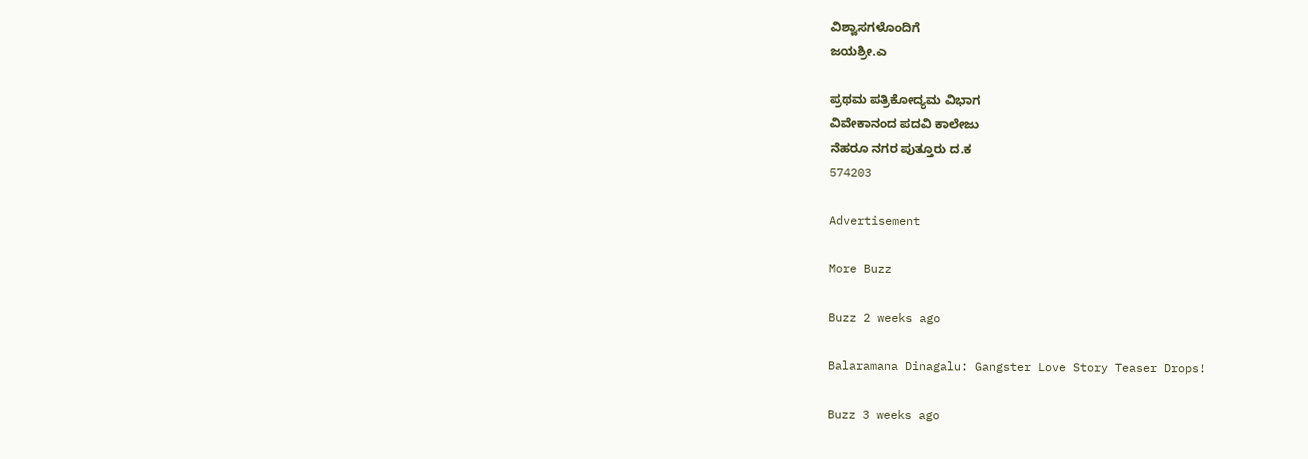ವಿಶ್ವಾಸಗಳೊಂದಿಗೆ
ಜಯಶ್ರೀ.ಎ

ಪ್ರಥಮ ಪತ್ರಿಕೋದ್ಯಮ ವಿಭಾಗ
ವಿವೇಕಾನಂದ ಪದವಿ ಕಾಲೇಜು
ನೆಹರೂ ನಗರ ಪುತ್ತೂರು ದ.ಕ
574203

Advertisement

More Buzz

Buzz 2 weeks ago

Balaramana Dinagalu: Gangster Love Story Teaser Drops!

Buzz 3 weeks ago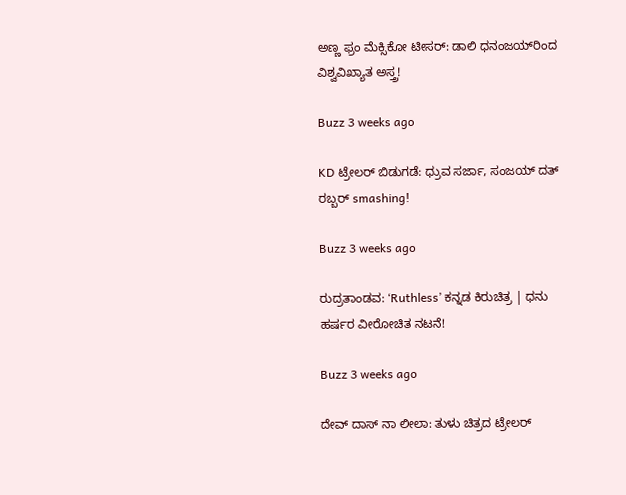ಅಣ್ಣ ಫ್ರಂ ಮೆಕ್ಸಿಕೋ ಟೀಸರ್: ಡಾಲಿ ಧನಂಜಯ್‌ರಿಂದ ವಿಶ್ವವಿಖ್ಯಾತ ಅಸ್ತ್ರ!

Buzz 3 weeks ago

KD ಟ್ರೇಲರ್ ಬಿಡುಗಡೆ: ಧ್ರುವ ಸರ್ಜಾ, ಸಂಜಯ್ ದತ್ ರಬ್ಬರ್ smashing!

Buzz 3 weeks ago

ರುದ್ರತಾಂಡವ: ‘Ruthless’ ಕನ್ನಡ ಕಿರುಚಿತ್ರ | ಧನು ಹರ್ಷರ ವೀರೋಚಿತ ನಟನೆ!

Buzz 3 weeks ago

ದೇವ್ ದಾಸ್ ನಾ ಲೀಲಾ: ತುಳು ಚಿತ್ರದ ಟ್ರೇಲರ್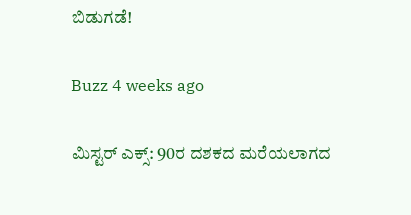ಬಿಡುಗಡೆ!

Buzz 4 weeks ago

ಮಿಸ್ಟರ್ ಎಕ್ಸ್: 90ರ ದಶಕದ ಮರೆಯಲಾಗದ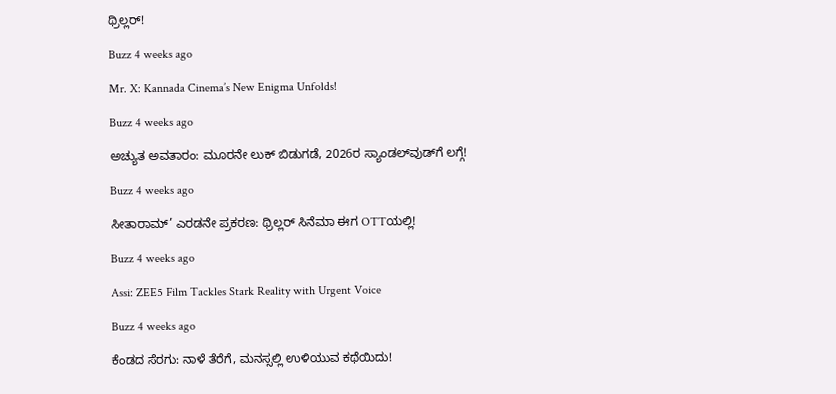ಥ್ರಿಲ್ಲರ್!

Buzz 4 weeks ago

Mr. X: Kannada Cinema’s New Enigma Unfolds!

Buzz 4 weeks ago

ಅಚ್ಯುತ ಅವತಾರಂ: ಮೂರನೇ ಲುಕ್ ಬಿಡುಗಡೆ, 2026ರ ಸ್ಯಾಂಡಲ್‌ವುಡ್‌ಗೆ ಲಗ್ಗೆ!

Buzz 4 weeks ago

ಸೀತಾರಾಮ್’ ಎರಡನೇ ಪ್ರಕರಣ: ಥ್ರಿಲ್ಲರ್ ಸಿನೆಮಾ ಈಗ OTTಯಲ್ಲಿ!

Buzz 4 weeks ago

Assi: ZEE5 Film Tackles Stark Reality with Urgent Voice

Buzz 4 weeks ago

ಕೆಂಡದ ಸೆರಗು: ನಾಳೆ ತೆರೆಗೆ, ಮನಸ್ಸಲ್ಲಿ ಉಳಿಯುವ ಕಥೆಯಿದು!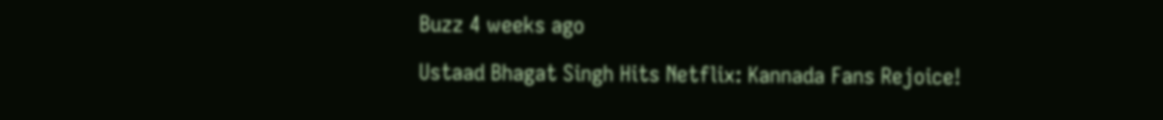Buzz 4 weeks ago

Ustaad Bhagat Singh Hits Netflix: Kannada Fans Rejoice!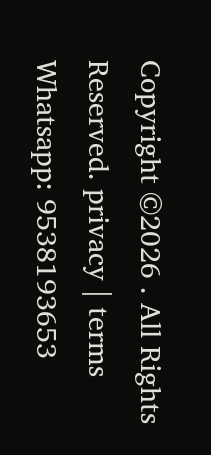Copyright ©2026 . All Rights Reserved. privacy | terms Whatsapp: 9538193653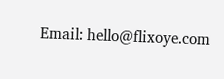Email: hello@flixoye.com